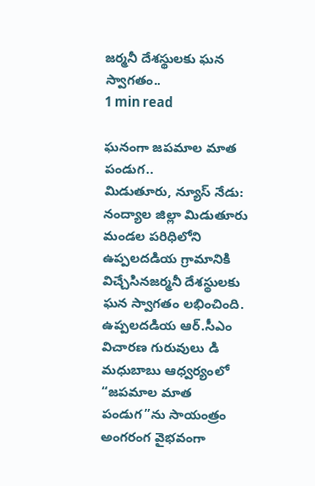జర్మనీ దేశస్థులకు ఘన స్వాగతం..
1 min read

ఘనంగా జపమాల మాత పండుగ..
మిడుతూరు, న్యూస్ నేడు: నంద్యాల జిల్లా మిడుతూరు మండల పరిధిలోని ఉప్పలదడియ గ్రామానికి విచ్చేసినజర్మనీ దేశస్థులకు ఘన స్వాగతం లభించింది. ఉప్పలదడియ ఆర్.సీఎం విచారణ గురువులు డి మధుబాబు ఆధ్వర్యంలో “జపమాల మాత పండుగ”ను సాయంత్రం అంగరంగ వైభవంగా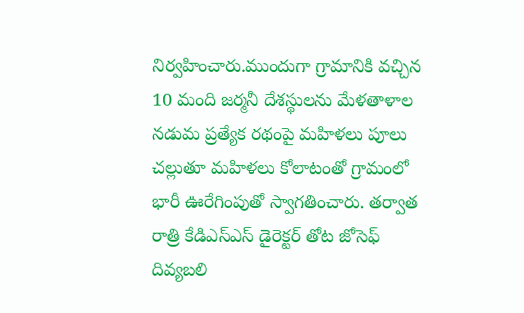నిర్వహించారు.ముందుగా గ్రామానికి వచ్చిన 10 మంది జర్మనీ దేశస్థులను మేళతాళాల నడుమ ప్రత్యేక రథంపై మహిళలు పూలు చల్లుతూ మహిళలు కోలాటంతో గ్రామంలో భారీ ఊరేగింపుతో స్వాగతించారు. తర్వాత రాత్రి కేడిఎస్ఎస్ డైరెక్టర్ తోట జోసెఫ్ దివ్యబలి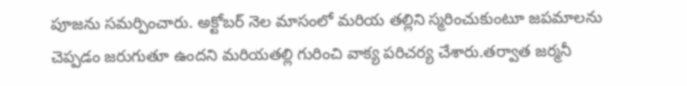పూజను సమర్పించారు. అక్టోబర్ నెల మాసంలో మరియ తల్లిని స్మరించుకుంటూ జపమాలను చెప్పడం జరుగుతూ ఉందని మరియతల్లి గురించి వాక్య పరిచర్య చేశారు.తర్వాత జర్మనీ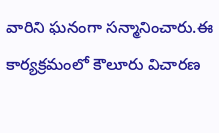వారిని ఘనంగా సన్మానించారు.ఈ కార్యక్రమంలో కౌలూరు విచారణ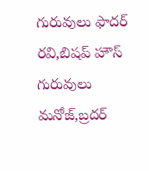గురువులు ఫాదర్ రవి,బిషప్ హౌస్ గురువులు మనోజ్,బ్రదర్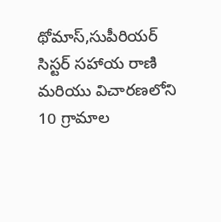థోమాస్,సుపీరియర్ సిస్టర్ సహాయ రాణి మరియు విచారణలోని 10 గ్రామాల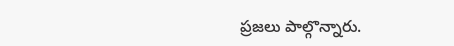ప్రజలు పాల్గొన్నారు.